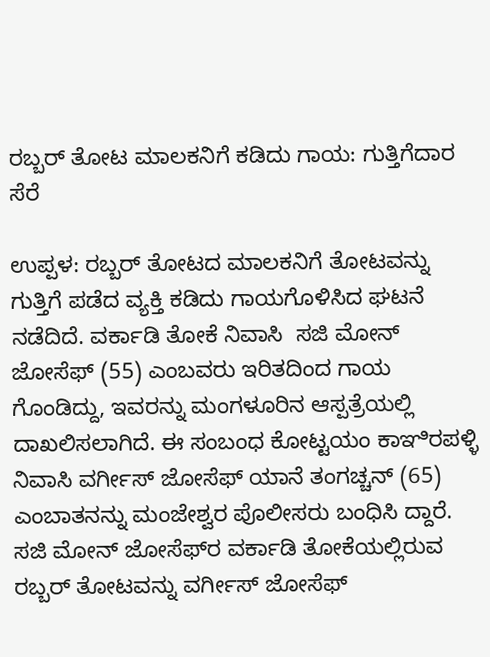ರಬ್ಬರ್ ತೋಟ ಮಾಲಕನಿಗೆ ಕಡಿದು ಗಾಯ: ಗುತ್ತಿಗೆದಾರ ಸೆರೆ

ಉಪ್ಪಳ: ರಬ್ಬರ್ ತೋಟದ ಮಾಲಕನಿಗೆ ತೋಟವನ್ನು ಗುತ್ತಿಗೆ ಪಡೆದ ವ್ಯಕ್ತಿ ಕಡಿದು ಗಾಯಗೊಳಿಸಿದ ಘಟನೆ ನಡೆದಿದೆ. ವರ್ಕಾಡಿ ತೋಕೆ ನಿವಾಸಿ  ಸಜಿ ಮೋನ್ ಜೋಸೆಫ್ (55) ಎಂಬವರು ಇರಿತದಿಂದ ಗಾಯ ಗೊಂಡಿದ್ದು, ಇವರನ್ನು ಮಂಗಳೂರಿನ ಆಸ್ಪತ್ರೆಯಲ್ಲಿ ದಾಖಲಿಸಲಾಗಿದೆ. ಈ ಸಂಬಂಧ ಕೋಟ್ಟಯಂ ಕಾಞಿರಪಳ್ಳಿ ನಿವಾಸಿ ವರ್ಗೀಸ್ ಜೋಸೆಫ್ ಯಾನೆ ತಂಗಚ್ಚನ್ (65) ಎಂಬಾತನನ್ನು ಮಂಜೇಶ್ವರ ಪೊಲೀಸರು ಬಂಧಿಸಿ ದ್ದಾರೆ.  ಸಜಿ ಮೋನ್ ಜೋಸೆಫ್‌ರ ವರ್ಕಾಡಿ ತೋಕೆಯಲ್ಲಿರುವ ರಬ್ಬರ್ ತೋಟವನ್ನು ವರ್ಗೀಸ್ ಜೋಸೆಫ್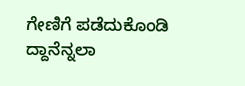ಗೇಣಿಗೆ ಪಡೆದುಕೊಂಡಿ ದ್ದಾನೆನ್ನಲಾ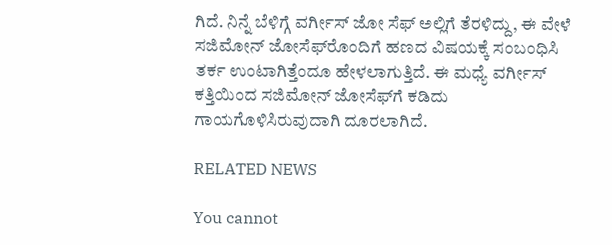ಗಿದೆ. ನಿನ್ನೆ ಬೆಳಿಗ್ಗೆ ವರ್ಗೀಸ್ ಜೋ ಸೆಫ್ ಅಲ್ಲಿಗೆ ತೆರಳಿದ್ದು, ಈ ವೇಳೆ ಸಜಿಮೋನ್ ಜೋಸೆಫ್‌ರೊಂದಿಗೆ ಹಣದ ವಿಷಯಕ್ಕೆ ಸಂಬಂಧಿಸಿ ತರ್ಕ ಉಂಟಾಗಿತ್ತೆಂದೂ ಹೇಳಲಾಗುತ್ತಿದೆ. ಈ ಮಧ್ಯೆ ವರ್ಗೀಸ್ ಕತ್ತಿಯಿಂದ ಸಜಿಮೋನ್ ಜೋಸೆಫ್‌ಗೆ ಕಡಿದು ಗಾಯಗೊಳಿಸಿರುವುದಾಗಿ ದೂರಲಾಗಿದೆ.

RELATED NEWS

You cannot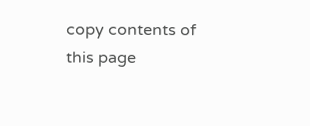copy contents of this page